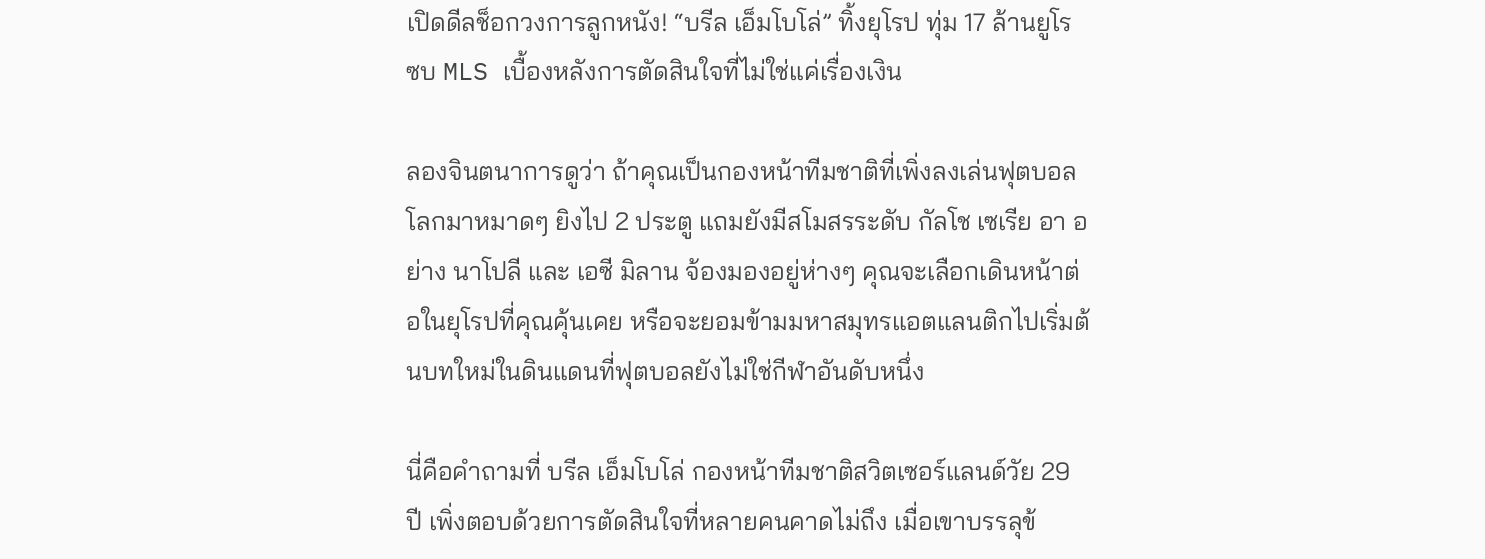เปิดดีลช็อกวงการลูกหนัง! “บรีล เอ็มโบโล่” ทิ้งยุโรป ทุ่ม 17 ล้านยูโร ซบ MLS เบื้องหลังการตัดสินใจที่ไม่ใช่แค่เรื่องเงิน

ลองจินตนาการดูว่า ถ้าคุณเป็นกองหน้าทีมชาติที่เพิ่งลงเล่นฟุตบอลโลกมาหมาดๆ ยิงไป 2 ประตู แถมยังมีสโมสรระดับ กัลโช เซเรีย อา อย่าง นาโปลี และ เอซี มิลาน จ้องมองอยู่ห่างๆ คุณจะเลือกเดินหน้าต่อในยุโรปที่คุณคุ้นเคย หรือจะยอมข้ามมหาสมุทรแอตแลนติกไปเริ่มต้นบทใหม่ในดินแดนที่ฟุตบอลยังไม่ใช่กีฬาอันดับหนึ่ง

นี่คือคำถามที่ บรีล เอ็มโบโล่ กองหน้าทีมชาติสวิตเซอร์แลนด์วัย 29 ปี เพิ่งตอบด้วยการตัดสินใจที่หลายคนคาดไม่ถึง เมื่อเขาบรรลุข้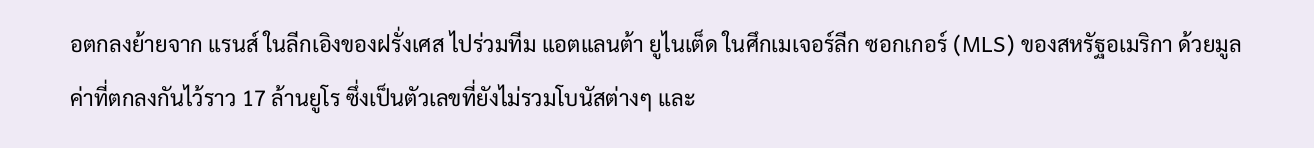อตกลงย้ายจาก แรนส์ ในลีกเอิงของฝรั่งเศส ไปร่วมทีม แอตแลนต้า ยูไนเต็ด ในศึกเมเจอร์ลีก ซอกเกอร์ (MLS) ของสหรัฐอเมริกา ด้วยมูลค่าที่ตกลงกันไว้ราว 17 ล้านยูโร ซึ่งเป็นตัวเลขที่ยังไม่รวมโบนัสต่างๆ และ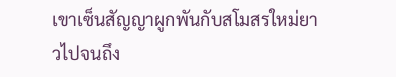เขาเซ็นสัญญาผูกพันกับสโมสรใหม่ยาวไปจนถึง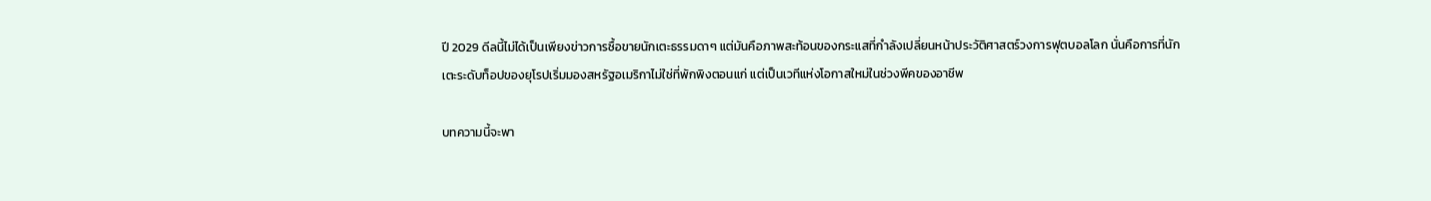ปี 2029 ดีลนี้ไม่ได้เป็นเพียงข่าวการซื้อขายนักเตะธรรมดาๆ แต่มันคือภาพสะท้อนของกระแสที่กำลังเปลี่ยนหน้าประวัติศาสตร์วงการฟุตบอลโลก นั่นคือการที่นักเตะระดับท็อปของยุโรปเริ่มมองสหรัฐอเมริกาไม่ใช่ที่พักพิงตอนแก่ แต่เป็นเวทีแห่งโอกาสใหม่ในช่วงพีคของอาชีพ

บทความนี้จะพา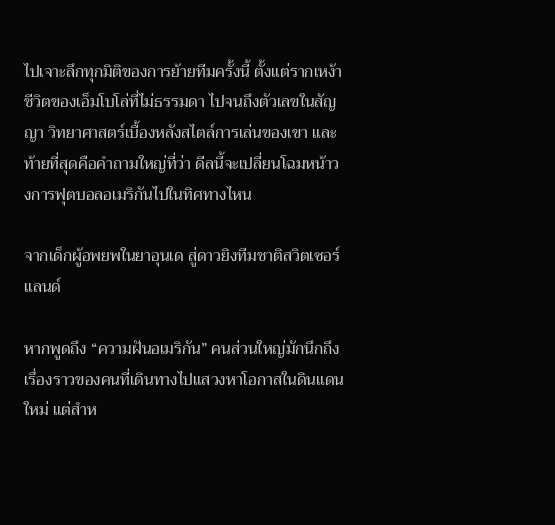ไปเจาะลึกทุกมิติของการย้ายทีมครั้งนี้ ตั้งแต่รากเหง้าชีวิตของเอ็มโบโล่ที่ไม่ธรรมดา ไปจนถึงตัวเลขในสัญญา วิทยาศาสตร์เบื้องหลังสไตล์การเล่นของเขา และท้ายที่สุดคือคำถามใหญ่ที่ว่า ดีลนี้จะเปลี่ยนโฉมหน้าวงการฟุตบอลอเมริกันไปในทิศทางไหน

จากเด็กผู้อพยพในยาอุนเด สู่ดาวยิงทีมชาติสวิตเซอร์แลนด์

หากพูดถึง “ความฝันอเมริกัน” คนส่วนใหญ่มักนึกถึงเรื่องราวของคนที่เดินทางไปแสวงหาโอกาสในดินแดนใหม่ แต่สำห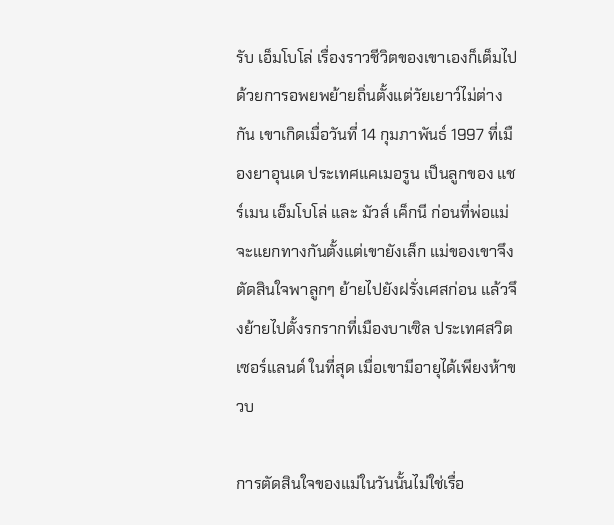รับ เอ็มโบโล่ เรื่องราวชีวิตของเขาเองก็เต็มไปด้วยการอพยพย้ายถิ่นตั้งแต่วัยเยาว์ไม่ต่างกัน เขาเกิดเมื่อวันที่ 14 กุมภาพันธ์ 1997 ที่เมืองยาอุนเด ประเทศแคเมอรูน เป็นลูกของ แชร์เมน เอ็มโบโล่ และ มัวส์ เค็กนี ก่อนที่พ่อแม่จะแยกทางกันตั้งแต่เขายังเล็ก แม่ของเขาจึงตัดสินใจพาลูกๆ ย้ายไปยังฝรั่งเศสก่อน แล้วจึงย้ายไปตั้งรกรากที่เมืองบาเซิล ประเทศสวิตเซอร์แลนด์ ในที่สุด เมื่อเขามีอายุได้เพียงห้าขวบ

การตัดสินใจของแม่ในวันนั้นไม่ใช่เรื่อ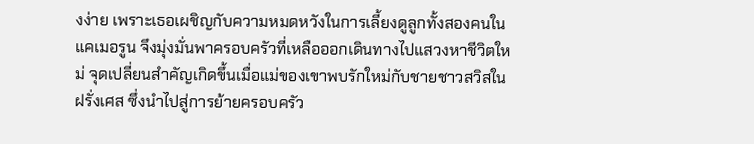งง่าย เพราะเธอเผชิญกับความหมดหวังในการเลี้ยงดูลูกทั้งสองคนในแคเมอรูน จึงมุ่งมั่นพาครอบครัวที่เหลือออกเดินทางไปแสวงหาชีวิตใหม่ จุดเปลี่ยนสำคัญเกิดขึ้นเมื่อแม่ของเขาพบรักใหม่กับชายชาวสวิสในฝรั่งเศส ซึ่งนำไปสู่การย้ายครอบครัว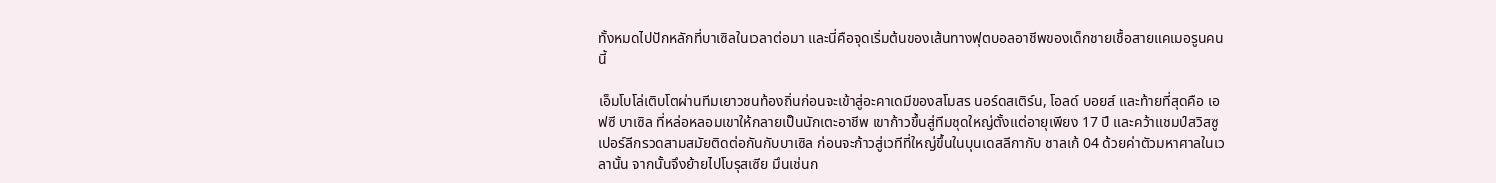ทั้งหมดไปปักหลักที่บาเซิลในเวลาต่อมา และนี่คือจุดเริ่มต้นของเส้นทางฟุตบอลอาชีพของเด็กชายเชื้อสายแคเมอรูนคนนี้

เอ็มโบโล่เติบโตผ่านทีมเยาวชนท้องถิ่นก่อนจะเข้าสู่อะคาเดมีของสโมสร นอร์ดสเติร์น, โอลด์ บอยส์ และท้ายที่สุดคือ เอฟซี บาเซิล ที่หล่อหลอมเขาให้กลายเป็นนักเตะอาชีพ เขาก้าวขึ้นสู่ทีมชุดใหญ่ตั้งแต่อายุเพียง 17 ปี และคว้าแชมป์สวิสซูเปอร์ลีกรวดสามสมัยติดต่อกันกับบาเซิล ก่อนจะก้าวสู่เวทีที่ใหญ่ขึ้นในบุนเดสลีกากับ ชาลเก้ 04 ด้วยค่าตัวมหาศาลในเวลานั้น จากนั้นจึงย้ายไปโบรุสเซีย มึนเช่นก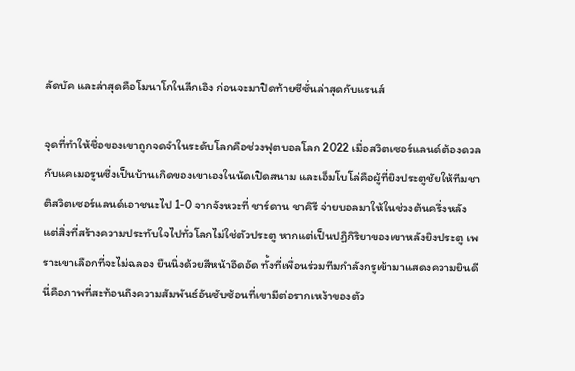ลัดบัค และล่าสุดคือโมนาโกในลีกเอิง ก่อนจะมาปิดท้ายซีซั่นล่าสุดกับแรนส์

จุดที่ทำให้ชื่อของเขาถูกจดจำในระดับโลกคือช่วงฟุตบอลโลก 2022 เมื่อสวิตเซอร์แลนด์ต้องดวลกับแคเมอรูนซึ่งเป็นบ้านเกิดของเขาเองในนัดเปิดสนาม และเอ็มโบโล่คือผู้ที่ยิงประตูชัยให้ทีมชาติสวิตเซอร์แลนด์เอาชนะไป 1-0 จากจังหวะที่ ชาร์ดาน ชาคิรี จ่ายบอลมาให้ในช่วงต้นครึ่งหลัง แต่สิ่งที่สร้างความประทับใจไปทั่วโลกไม่ใช่ตัวประตู หากแต่เป็นปฏิกิริยาของเขาหลังยิงประตู เพราะเขาเลือกที่จะไม่ฉลอง ยืนนิ่งด้วยสีหน้าอึดอัด ทั้งที่เพื่อนร่วมทีมกำลังกรูเข้ามาแสดงความยินดี นี่คือภาพที่สะท้อนถึงความสัมพันธ์อันซับซ้อนที่เขามีต่อรากเหง้าของตัว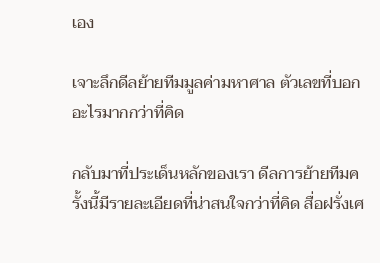เอง

เจาะลึกดีลย้ายทีมมูลค่ามหาศาล ตัวเลขที่บอกอะไรมากกว่าที่คิด

กลับมาที่ประเด็นหลักของเรา ดีลการย้ายทีมครั้งนี้มีรายละเอียดที่น่าสนใจกว่าที่คิด สื่อฝรั่งเศ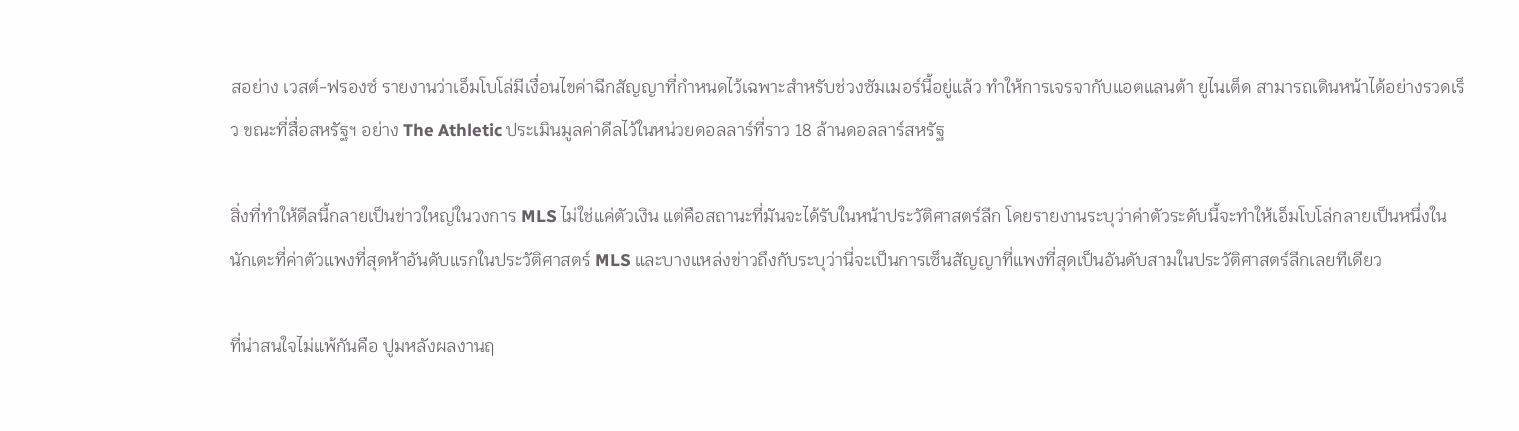สอย่าง เวสต์-ฟรองซ์ รายงานว่าเอ็มโบโล่มีเงื่อนไขค่าฉีกสัญญาที่กำหนดไว้เฉพาะสำหรับช่วงซัมเมอร์นี้อยู่แล้ว ทำให้การเจรจากับแอตแลนต้า ยูไนเต็ด สามารถเดินหน้าได้อย่างรวดเร็ว ขณะที่สื่อสหรัฐฯ อย่าง The Athletic ประเมินมูลค่าดีลไว้ในหน่วยดอลลาร์ที่ราว 18 ล้านดอลลาร์สหรัฐ

สิ่งที่ทำให้ดีลนี้กลายเป็นข่าวใหญ่ในวงการ MLS ไม่ใช่แค่ตัวเงิน แต่คือสถานะที่มันจะได้รับในหน้าประวัติศาสตร์ลีก โดยรายงานระบุว่าค่าตัวระดับนี้จะทำให้เอ็มโบโล่กลายเป็นหนึ่งในนักเตะที่ค่าตัวแพงที่สุดห้าอันดับแรกในประวัติศาสตร์ MLS และบางแหล่งข่าวถึงกับระบุว่านี่จะเป็นการเซ็นสัญญาที่แพงที่สุดเป็นอันดับสามในประวัติศาสตร์ลีกเลยทีเดียว

ที่น่าสนใจไม่แพ้กันคือ ปูมหลังผลงานฤ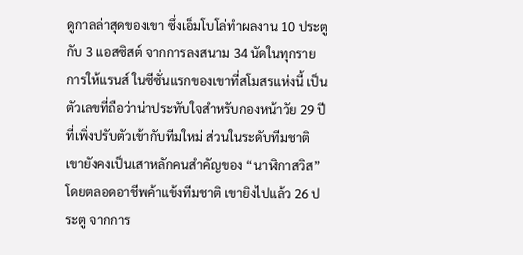ดูกาลล่าสุดของเขา ซึ่งเอ็มโบโล่ทำผลงาน 10 ประตู กับ 3 แอสซิสต์ จากการลงสนาม 34 นัดในทุกรายการให้แรนส์ ในซีซั่นแรกของเขาที่สโมสรแห่งนี้ เป็นตัวเลขที่ถือว่าน่าประทับใจสำหรับกองหน้าวัย 29 ปีที่เพิ่งปรับตัวเข้ากับทีมใหม่ ส่วนในระดับทีมชาติ เขายังคงเป็นเสาหลักคนสำคัญของ “นาฬิกาสวิส” โดยตลอดอาชีพค้าแข้งทีมชาติ เขายิงไปแล้ว 26 ประตู จากการ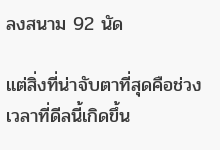ลงสนาม 92 นัด

แต่สิ่งที่น่าจับตาที่สุดคือช่วงเวลาที่ดีลนี้เกิดขึ้น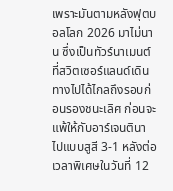เพราะมันตามหลังฟุตบอลโลก 2026 มาไม่นาน ซึ่งเป็นทัวร์นาเมนต์ที่สวิตเซอร์แลนด์เดินทางไปได้ไกลถึงรอบก่อนรองชนะเลิศ ก่อนจะแพ้ให้กับอาร์เจนตินาไปแบบสูสี 3-1 หลังต่อเวลาพิเศษในวันที่ 12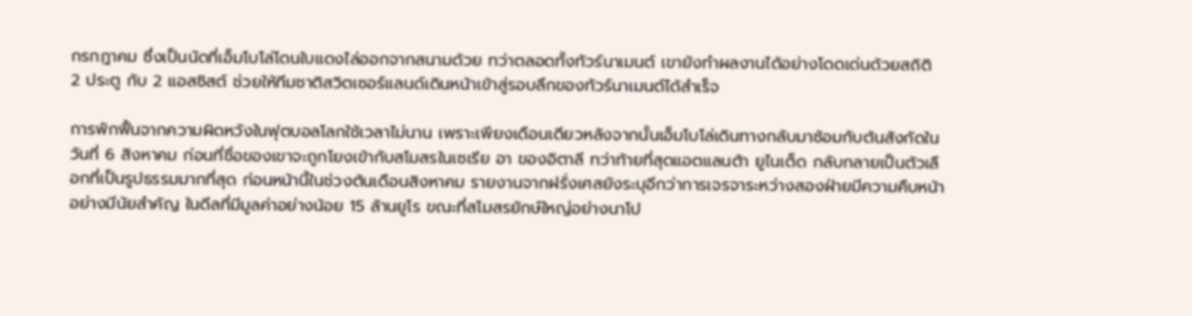กรกฎาคม ซึ่งเป็นนัดที่เอ็มโบโล่โดนใบแดงไล่ออกจากสนามด้วย ทว่าตลอดทั้งทัวร์นาเมนต์ เขายังทำผลงานได้อย่างโดดเด่นด้วยสถิติ 2 ประตู กับ 2 แอสซิสต์ ช่วยให้ทีมชาติสวิตเซอร์แลนด์เดินหน้าเข้าสู่รอบลึกของทัวร์นาเมนต์ได้สำเร็จ

การพักฟื้นจากความผิดหวังในฟุตบอลโลกใช้เวลาไม่นาน เพราะเพียงเดือนเดียวหลังจากนั้นเอ็มโบโล่เดินทางกลับมาซ้อมกับต้นสังกัดในวันที่ 6 สิงหาคม ก่อนที่ชื่อของเขาจะถูกโยงเข้ากับสโมสรในเซเรีย อา ของอิตาลี ทว่าท้ายที่สุดแอตแลนต้า ยูไนเต็ด กลับกลายเป็นตัวเลือกที่เป็นรูปธรรมมากที่สุด ก่อนหน้านี้ในช่วงต้นเดือนสิงหาคม รายงานจากฝรั่งเศสยังระบุอีกว่าการเจรจาระหว่างสองฝ่ายมีความคืบหน้าอย่างมีนัยสำคัญ ในดีลที่มีมูลค่าอย่างน้อย 15 ล้านยูโร ขณะที่สโมสรยักษ์ใหญ่อย่างนาโป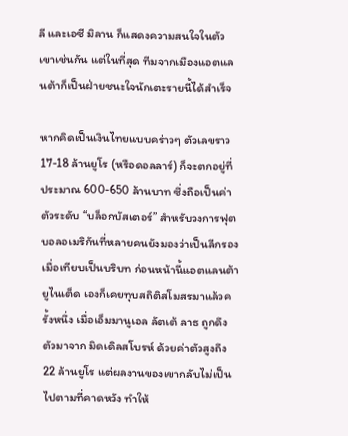ลี และเอซี มิลาน ก็แสดงความสนใจในตัวเขาเช่นกัน แต่ในที่สุด ทีมจากเมืองแอตแลนต้าก็เป็นฝ่ายชนะใจนักเตะรายนี้ได้สำเร็จ

หากคิดเป็นเงินไทยแบบคร่าวๆ ตัวเลขราว 17-18 ล้านยูโร (หรือดอลลาร์) ก็จะตกอยู่ที่ประมาณ 600-650 ล้านบาท ซึ่งถือเป็นค่าตัวระดับ “บล็อกบัสเตอร์” สำหรับวงการฟุตบอลอเมริกันที่หลายคนยังมองว่าเป็นลีกรอง เมื่อเทียบเป็นบริบท ก่อนหน้านี้แอตแลนต้า ยูไนเต็ด เองก็เคยทุบสถิติสโมสรมาแล้วครั้งหนึ่ง เมื่อเอ็มมานูเอล ลัตเต้ ลาธ ถูกดึงตัวมาจาก มิดเดิลสโบรห์ ด้วยค่าตัวสูงถึง 22 ล้านยูโร แต่ผลงานของเขากลับไม่เป็นไปตามที่คาดหวัง ทำให้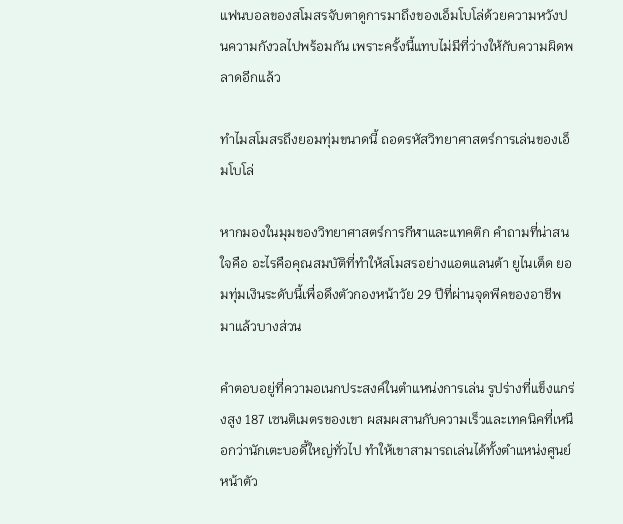แฟนบอลของสโมสรจับตาดูการมาถึงของเอ็มโบโล่ด้วยความหวังปนความกังวลไปพร้อมกัน เพราะครั้งนี้แทบไม่มีที่ว่างให้กับความผิดพลาดอีกแล้ว

ทำไมสโมสรถึงยอมทุ่มขนาดนี้ ถอดรหัสวิทยาศาสตร์การเล่นของเอ็มโบโล่

หากมองในมุมของวิทยาศาสตร์การกีฬาและแทคติก คำถามที่น่าสนใจคือ อะไรคือคุณสมบัติที่ทำให้สโมสรอย่างแอตแลนต้า ยูไนเต็ด ยอมทุ่มเงินระดับนี้เพื่อดึงตัวกองหน้าวัย 29 ปีที่ผ่านจุดพีคของอาชีพมาแล้วบางส่วน

คำตอบอยู่ที่ความอเนกประสงค์ในตำแหน่งการเล่น รูปร่างที่แข็งแกร่งสูง 187 เซนติเมตรของเขา ผสมผสานกับความเร็วและเทคนิคที่เหนือกว่านักเตะบอดี้ใหญ่ทั่วไป ทำให้เขาสามารถเล่นได้ทั้งตำแหน่งศูนย์หน้าตัว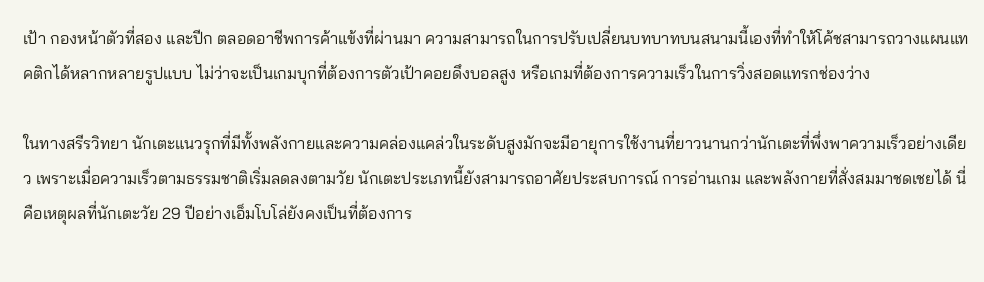เป้า กองหน้าตัวที่สอง และปีก ตลอดอาชีพการค้าแข้งที่ผ่านมา ความสามารถในการปรับเปลี่ยนบทบาทบนสนามนี้เองที่ทำให้โค้ชสามารถวางแผนแทคติกได้หลากหลายรูปแบบ ไม่ว่าจะเป็นเกมบุกที่ต้องการตัวเป้าคอยดึงบอลสูง หรือเกมที่ต้องการความเร็วในการวิ่งสอดแทรกช่องว่าง

ในทางสรีรวิทยา นักเตะแนวรุกที่มีทั้งพลังกายและความคล่องแคล่วในระดับสูงมักจะมีอายุการใช้งานที่ยาวนานกว่านักเตะที่พึ่งพาความเร็วอย่างเดียว เพราะเมื่อความเร็วตามธรรมชาติเริ่มลดลงตามวัย นักเตะประเภทนี้ยังสามารถอาศัยประสบการณ์ การอ่านเกม และพลังกายที่สั่งสมมาชดเชยได้ นี่คือเหตุผลที่นักเตะวัย 29 ปีอย่างเอ็มโบโล่ยังคงเป็นที่ต้องการ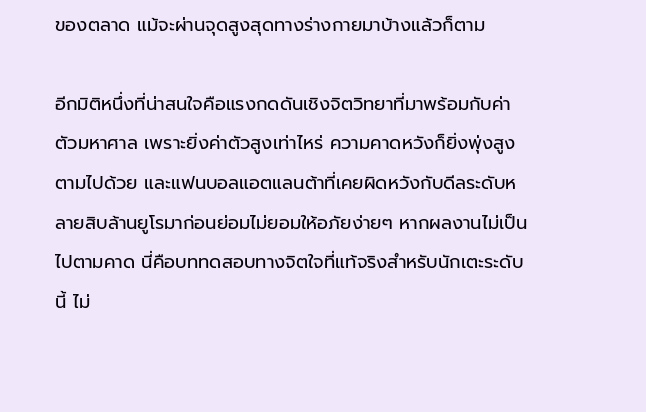ของตลาด แม้จะผ่านจุดสูงสุดทางร่างกายมาบ้างแล้วก็ตาม

อีกมิติหนึ่งที่น่าสนใจคือแรงกดดันเชิงจิตวิทยาที่มาพร้อมกับค่าตัวมหาศาล เพราะยิ่งค่าตัวสูงเท่าไหร่ ความคาดหวังก็ยิ่งพุ่งสูงตามไปด้วย และแฟนบอลแอตแลนต้าที่เคยผิดหวังกับดีลระดับหลายสิบล้านยูโรมาก่อนย่อมไม่ยอมให้อภัยง่ายๆ หากผลงานไม่เป็นไปตามคาด นี่คือบททดสอบทางจิตใจที่แท้จริงสำหรับนักเตะระดับนี้ ไม่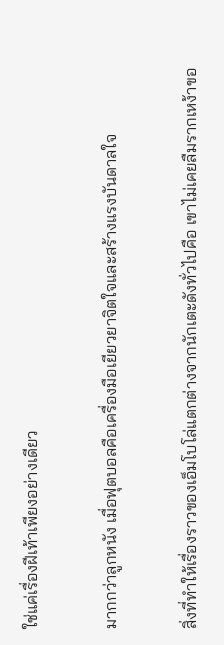ใช่แค่เรื่องฝีเท้าเพียงอย่างเดียว

มากกว่าลูกหนัง เมื่อฟุตบอลคือเครื่องมือเยียวยาจิตใจและสร้างแรงบันดาลใจ

สิ่งที่ทำให้เรื่องราวของเอ็มโบโล่แตกต่างจากนักเตะดังทั่วไปคือ เขาไม่เคยลืมรากเหง้าขอ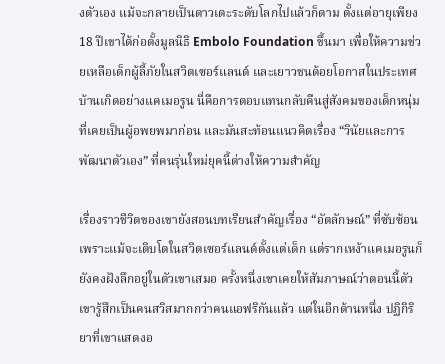งตัวเอง แม้จะกลายเป็นดาวเตะระดับโลกไปแล้วก็ตาม ตั้งแต่อายุเพียง 18 ปีเขาได้ก่อตั้งมูลนิธิ Embolo Foundation ขึ้นมา เพื่อให้ความช่วยเหลือเด็กผู้ลี้ภัยในสวิตเซอร์แลนด์ และเยาวชนด้อยโอกาสในประเทศบ้านเกิดอย่างแคเมอรูน นี่คือการตอบแทนกลับคืนสู่สังคมของเด็กหนุ่มที่เคยเป็นผู้อพยพมาก่อน และมันสะท้อนแนวคิดเรื่อง “วินัยและการพัฒนาตัวเอง” ที่คนรุ่นใหม่ยุคนี้ต่างให้ความสำคัญ

เรื่องราวชีวิตของเขายังสอนบทเรียนสำคัญเรื่อง “อัตลักษณ์” ที่ซับซ้อน เพราะแม้จะเติบโตในสวิตเซอร์แลนด์ตั้งแต่เด็ก แต่รากเหง้าแคเมอรูนก็ยังคงฝังลึกอยู่ในตัวเขาเสมอ ครั้งหนึ่งเขาเคยให้สัมภาษณ์ว่าตอนนี้ตัวเขารู้สึกเป็นคนสวิสมากกว่าคนแอฟริกันแล้ว แต่ในอีกด้านหนึ่ง ปฏิกิริยาที่เขาแสดงอ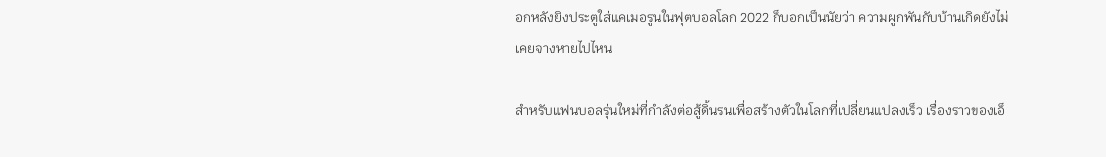อกหลังยิงประตูใส่แคเมอรูนในฟุตบอลโลก 2022 ก็บอกเป็นนัยว่า ความผูกพันกับบ้านเกิดยังไม่เคยจางหายไปไหน

สำหรับแฟนบอลรุ่นใหม่ที่กำลังต่อสู้ดิ้นรนเพื่อสร้างตัวในโลกที่เปลี่ยนแปลงเร็ว เรื่องราวของเอ็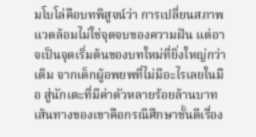มโบโล่คือบทพิสูจน์ว่า การเปลี่ยนสภาพแวดล้อมไม่ใช่จุดจบของความฝัน แต่อาจเป็นจุดเริ่มต้นของบทใหม่ที่ยิ่งใหญ่กว่าเดิม จากเด็กผู้อพยพที่ไม่มีอะไรเลยในมือ สู่นักเตะที่มีค่าตัวหลายร้อยล้านบาท เส้นทางของเขาคือกรณีศึกษาชั้นดีเรื่อง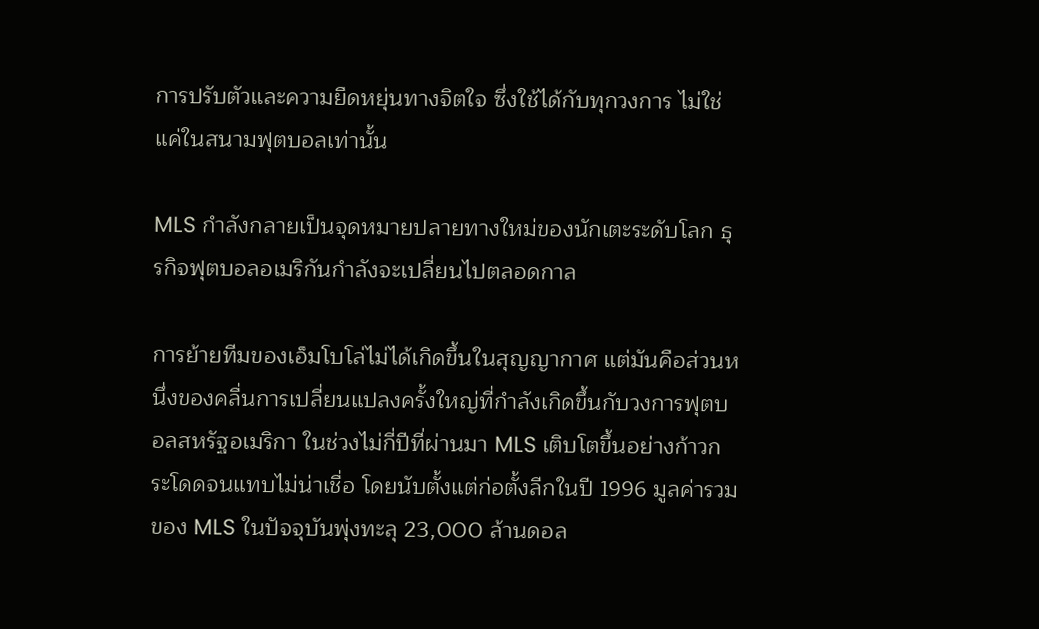การปรับตัวและความยืดหยุ่นทางจิตใจ ซึ่งใช้ได้กับทุกวงการ ไม่ใช่แค่ในสนามฟุตบอลเท่านั้น

MLS กำลังกลายเป็นจุดหมายปลายทางใหม่ของนักเตะระดับโลก ธุรกิจฟุตบอลอเมริกันกำลังจะเปลี่ยนไปตลอดกาล

การย้ายทีมของเอ็มโบโล่ไม่ได้เกิดขึ้นในสุญญากาศ แต่มันคือส่วนหนึ่งของคลื่นการเปลี่ยนแปลงครั้งใหญ่ที่กำลังเกิดขึ้นกับวงการฟุตบอลสหรัฐอเมริกา ในช่วงไม่กี่ปีที่ผ่านมา MLS เติบโตขึ้นอย่างก้าวกระโดดจนแทบไม่น่าเชื่อ โดยนับตั้งแต่ก่อตั้งลีกในปี 1996 มูลค่ารวมของ MLS ในปัจจุบันพุ่งทะลุ 23,000 ล้านดอล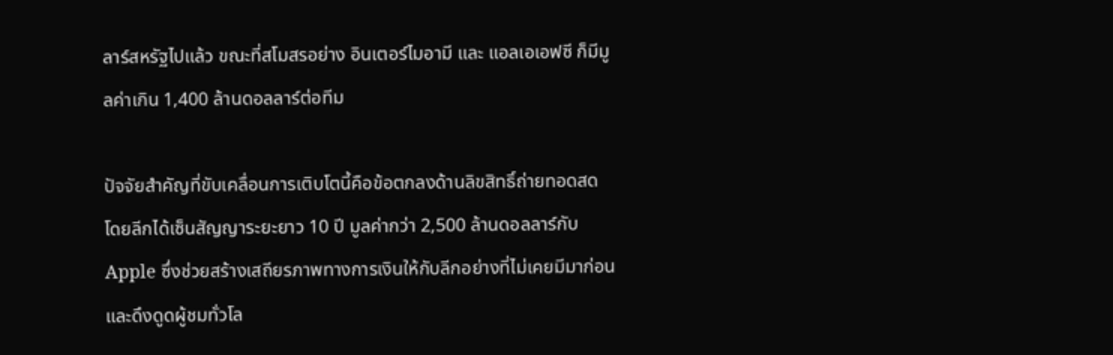ลาร์สหรัฐไปแล้ว ขณะที่สโมสรอย่าง อินเตอร์ไมอามี และ แอลเอเอฟซี ก็มีมูลค่าเกิน 1,400 ล้านดอลลาร์ต่อทีม

ปัจจัยสำคัญที่ขับเคลื่อนการเติบโตนี้คือข้อตกลงด้านลิขสิทธิ์ถ่ายทอดสด โดยลีกได้เซ็นสัญญาระยะยาว 10 ปี มูลค่ากว่า 2,500 ล้านดอลลาร์กับ Apple ซึ่งช่วยสร้างเสถียรภาพทางการเงินให้กับลีกอย่างที่ไม่เคยมีมาก่อน และดึงดูดผู้ชมทั่วโล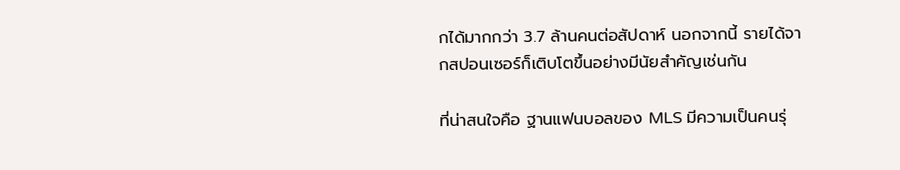กได้มากกว่า 3.7 ล้านคนต่อสัปดาห์ นอกจากนี้ รายได้จากสปอนเซอร์ก็เติบโตขึ้นอย่างมีนัยสำคัญเช่นกัน

ที่น่าสนใจคือ ฐานแฟนบอลของ MLS มีความเป็นคนรุ่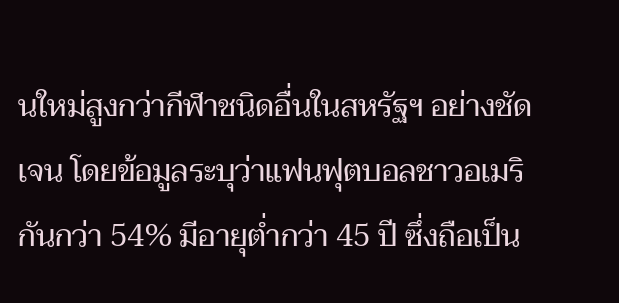นใหม่สูงกว่ากีฬาชนิดอื่นในสหรัฐฯ อย่างชัดเจน โดยข้อมูลระบุว่าแฟนฟุตบอลชาวอเมริกันกว่า 54% มีอายุต่ำกว่า 45 ปี ซึ่งถือเป็น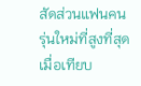สัดส่วนแฟนคนรุ่นใหม่ที่สูงที่สุดเมื่อเทียบ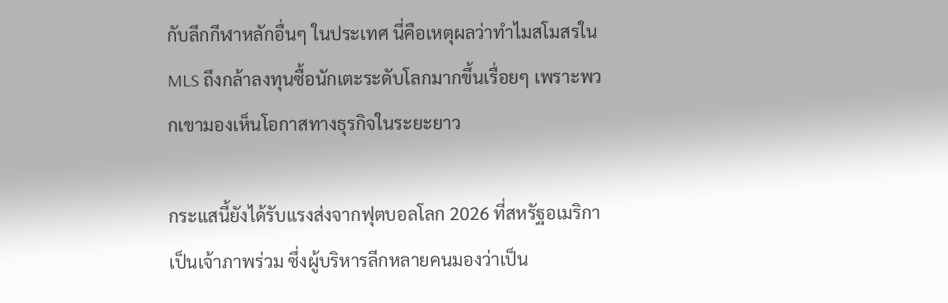กับลีกกีฬาหลักอื่นๆ ในประเทศ นี่คือเหตุผลว่าทำไมสโมสรใน MLS ถึงกล้าลงทุนซื้อนักเตะระดับโลกมากขึ้นเรื่อยๆ เพราะพวกเขามองเห็นโอกาสทางธุรกิจในระยะยาว

กระแสนี้ยังได้รับแรงส่งจากฟุตบอลโลก 2026 ที่สหรัฐอเมริกาเป็นเจ้าภาพร่วม ซึ่งผู้บริหารลีกหลายคนมองว่าเป็น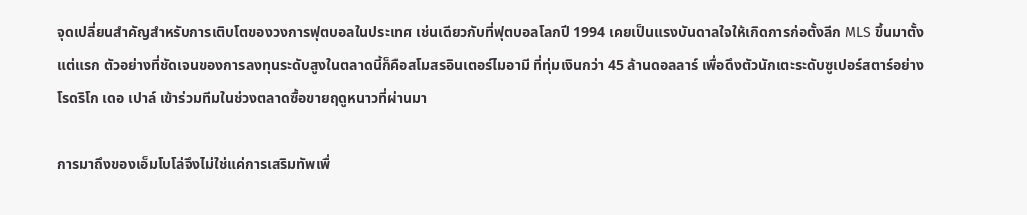จุดเปลี่ยนสำคัญสำหรับการเติบโตของวงการฟุตบอลในประเทศ เช่นเดียวกับที่ฟุตบอลโลกปี 1994 เคยเป็นแรงบันดาลใจให้เกิดการก่อตั้งลีก MLS ขึ้นมาตั้งแต่แรก ตัวอย่างที่ชัดเจนของการลงทุนระดับสูงในตลาดนี้ก็คือสโมสรอินเตอร์ไมอามี ที่ทุ่มเงินกว่า 45 ล้านดอลลาร์ เพื่อดึงตัวนักเตะระดับซูเปอร์สตาร์อย่าง โรดริโก เดอ เปาล์ เข้าร่วมทีมในช่วงตลาดซื้อขายฤดูหนาวที่ผ่านมา

การมาถึงของเอ็มโบโล่จึงไม่ใช่แค่การเสริมทัพเพื่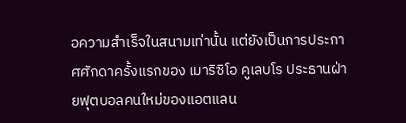อความสำเร็จในสนามเท่านั้น แต่ยังเป็นการประกาศศักดาครั้งแรกของ เมาริซิโอ คูเลบโร ประธานฝ่ายฟุตบอลคนใหม่ของแอตแลน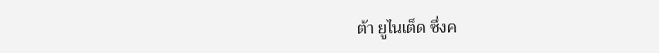ต้า ยูไนเต็ด ซึ่งค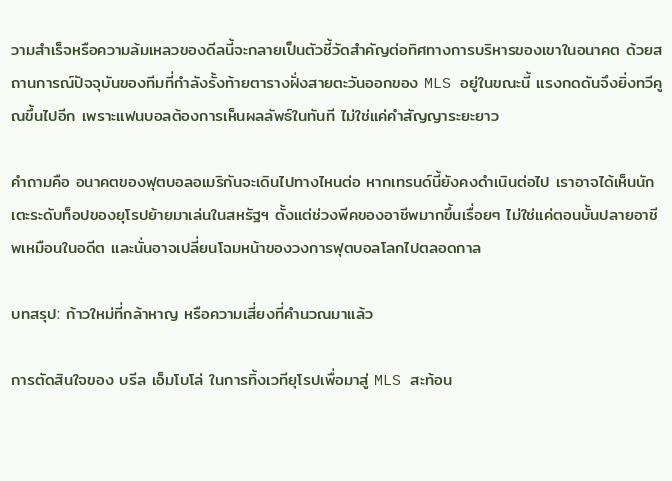วามสำเร็จหรือความล้มเหลวของดีลนี้จะกลายเป็นตัวชี้วัดสำคัญต่อทิศทางการบริหารของเขาในอนาคต ด้วยสถานการณ์ปัจจุบันของทีมที่กำลังรั้งท้ายตารางฝั่งสายตะวันออกของ MLS อยู่ในขณะนี้ แรงกดดันจึงยิ่งทวีคูณขึ้นไปอีก เพราะแฟนบอลต้องการเห็นผลลัพธ์ในทันที ไม่ใช่แค่คำสัญญาระยะยาว

คำถามคือ อนาคตของฟุตบอลอเมริกันจะเดินไปทางไหนต่อ หากเทรนด์นี้ยังคงดำเนินต่อไป เราอาจได้เห็นนักเตะระดับท็อปของยุโรปย้ายมาเล่นในสหรัฐฯ ตั้งแต่ช่วงพีคของอาชีพมากขึ้นเรื่อยๆ ไม่ใช่แค่ตอนบั้นปลายอาชีพเหมือนในอดีต และนั่นอาจเปลี่ยนโฉมหน้าของวงการฟุตบอลโลกไปตลอดกาล

บทสรุป: ก้าวใหม่ที่กล้าหาญ หรือความเสี่ยงที่คำนวณมาแล้ว

การตัดสินใจของ บรีล เอ็มโบโล่ ในการทิ้งเวทียุโรปเพื่อมาสู่ MLS สะท้อน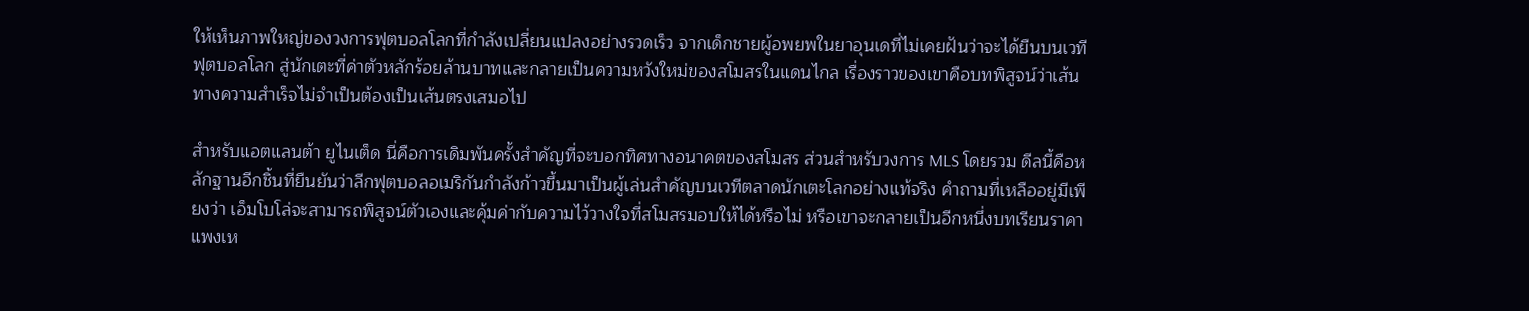ให้เห็นภาพใหญ่ของวงการฟุตบอลโลกที่กำลังเปลี่ยนแปลงอย่างรวดเร็ว จากเด็กชายผู้อพยพในยาอุนเดที่ไม่เคยฝันว่าจะได้ยืนบนเวทีฟุตบอลโลก สู่นักเตะที่ค่าตัวหลักร้อยล้านบาทและกลายเป็นความหวังใหม่ของสโมสรในแดนไกล เรื่องราวของเขาคือบทพิสูจน์ว่าเส้นทางความสำเร็จไม่จำเป็นต้องเป็นเส้นตรงเสมอไป

สำหรับแอตแลนต้า ยูไนเต็ด นี่คือการเดิมพันครั้งสำคัญที่จะบอกทิศทางอนาคตของสโมสร ส่วนสำหรับวงการ MLS โดยรวม ดีลนี้คือหลักฐานอีกชิ้นที่ยืนยันว่าลีกฟุตบอลอเมริกันกำลังก้าวขึ้นมาเป็นผู้เล่นสำคัญบนเวทีตลาดนักเตะโลกอย่างแท้จริง คำถามที่เหลืออยู่มีเพียงว่า เอ็มโบโล่จะสามารถพิสูจน์ตัวเองและคุ้มค่ากับความไว้วางใจที่สโมสรมอบให้ได้หรือไม่ หรือเขาจะกลายเป็นอีกหนึ่งบทเรียนราคาแพงเห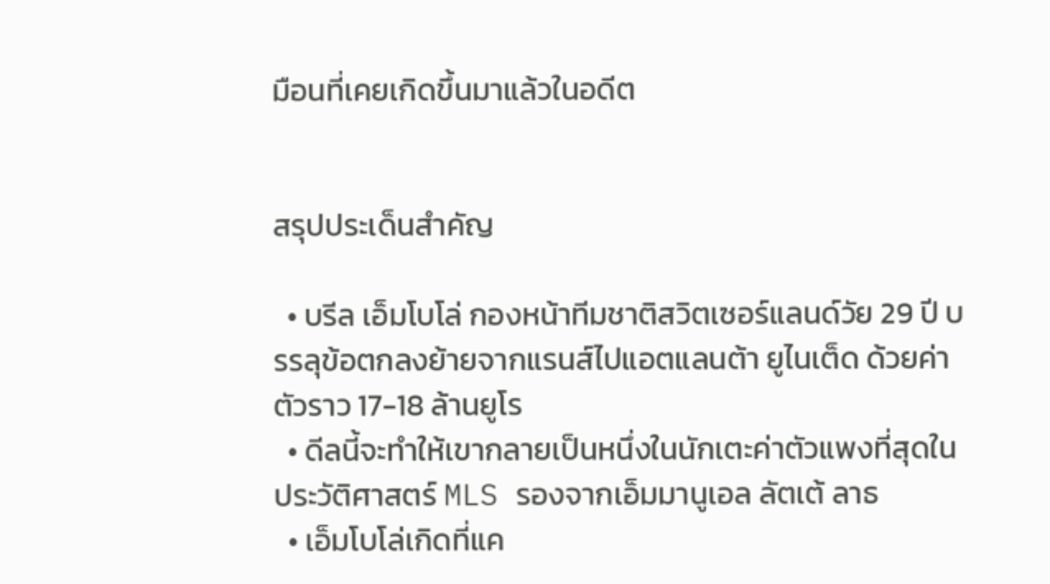มือนที่เคยเกิดขึ้นมาแล้วในอดีต


สรุปประเด็นสำคัญ

  • บรีล เอ็มโบโล่ กองหน้าทีมชาติสวิตเซอร์แลนด์วัย 29 ปี บรรลุข้อตกลงย้ายจากแรนส์ไปแอตแลนต้า ยูไนเต็ด ด้วยค่าตัวราว 17-18 ล้านยูโร
  • ดีลนี้จะทำให้เขากลายเป็นหนึ่งในนักเตะค่าตัวแพงที่สุดในประวัติศาสตร์ MLS รองจากเอ็มมานูเอล ลัตเต้ ลาธ
  • เอ็มโบโล่เกิดที่แค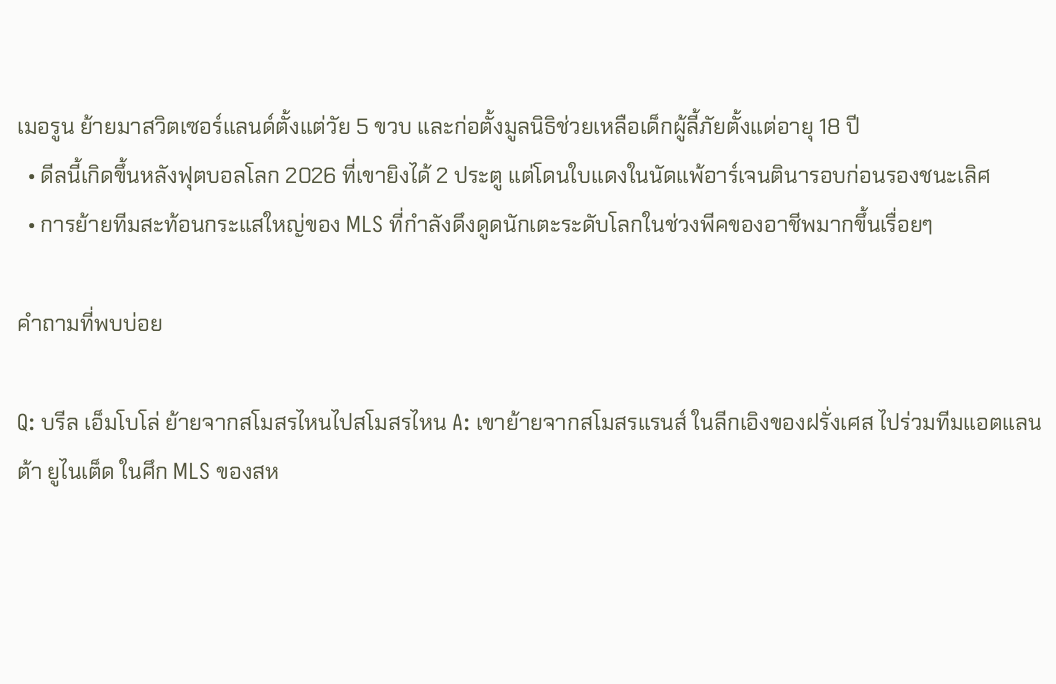เมอรูน ย้ายมาสวิตเซอร์แลนด์ตั้งแต่วัย 5 ขวบ และก่อตั้งมูลนิธิช่วยเหลือเด็กผู้ลี้ภัยตั้งแต่อายุ 18 ปี
  • ดีลนี้เกิดขึ้นหลังฟุตบอลโลก 2026 ที่เขายิงได้ 2 ประตู แต่โดนใบแดงในนัดแพ้อาร์เจนตินารอบก่อนรองชนะเลิศ
  • การย้ายทีมสะท้อนกระแสใหญ่ของ MLS ที่กำลังดึงดูดนักเตะระดับโลกในช่วงพีคของอาชีพมากขึ้นเรื่อยๆ

คำถามที่พบบ่อย

Q: บรีล เอ็มโบโล่ ย้ายจากสโมสรไหนไปสโมสรไหน A: เขาย้ายจากสโมสรแรนส์ ในลีกเอิงของฝรั่งเศส ไปร่วมทีมแอตแลนต้า ยูไนเต็ด ในศึก MLS ของสห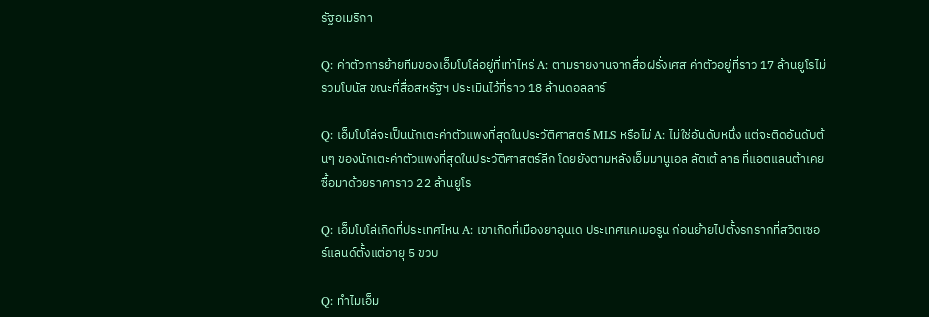รัฐอเมริกา

Q: ค่าตัวการย้ายทีมของเอ็มโบโล่อยู่ที่เท่าไหร่ A: ตามรายงานจากสื่อฝรั่งเศส ค่าตัวอยู่ที่ราว 17 ล้านยูโรไม่รวมโบนัส ขณะที่สื่อสหรัฐฯ ประเมินไว้ที่ราว 18 ล้านดอลลาร์

Q: เอ็มโบโล่จะเป็นนักเตะค่าตัวแพงที่สุดในประวัติศาสตร์ MLS หรือไม่ A: ไม่ใช่อันดับหนึ่ง แต่จะติดอันดับต้นๆ ของนักเตะค่าตัวแพงที่สุดในประวัติศาสตร์ลีก โดยยังตามหลังเอ็มมานูเอล ลัตเต้ ลาธ ที่แอตแลนต้าเคยซื้อมาด้วยราคาราว 22 ล้านยูโร

Q: เอ็มโบโล่เกิดที่ประเทศไหน A: เขาเกิดที่เมืองยาอุนเด ประเทศแคเมอรูน ก่อนย้ายไปตั้งรกรากที่สวิตเซอร์แลนด์ตั้งแต่อายุ 5 ขวบ

Q: ทำไมเอ็ม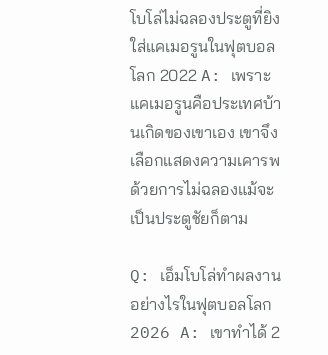โบโล่ไม่ฉลองประตูที่ยิงใส่แคเมอรูนในฟุตบอลโลก 2022 A: เพราะแคเมอรูนคือประเทศบ้านเกิดของเขาเอง เขาจึงเลือกแสดงความเคารพด้วยการไม่ฉลองแม้จะเป็นประตูชัยก็ตาม

Q: เอ็มโบโล่ทำผลงานอย่างไรในฟุตบอลโลก 2026 A: เขาทำได้ 2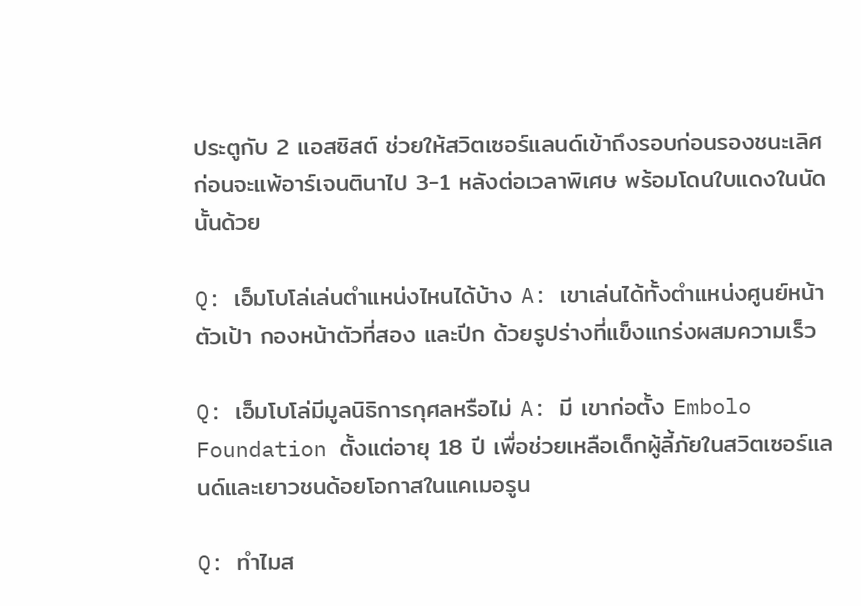ประตูกับ 2 แอสซิสต์ ช่วยให้สวิตเซอร์แลนด์เข้าถึงรอบก่อนรองชนะเลิศ ก่อนจะแพ้อาร์เจนตินาไป 3-1 หลังต่อเวลาพิเศษ พร้อมโดนใบแดงในนัดนั้นด้วย

Q: เอ็มโบโล่เล่นตำแหน่งไหนได้บ้าง A: เขาเล่นได้ทั้งตำแหน่งศูนย์หน้าตัวเป้า กองหน้าตัวที่สอง และปีก ด้วยรูปร่างที่แข็งแกร่งผสมความเร็ว

Q: เอ็มโบโล่มีมูลนิธิการกุศลหรือไม่ A: มี เขาก่อตั้ง Embolo Foundation ตั้งแต่อายุ 18 ปี เพื่อช่วยเหลือเด็กผู้ลี้ภัยในสวิตเซอร์แลนด์และเยาวชนด้อยโอกาสในแคเมอรูน

Q: ทำไมส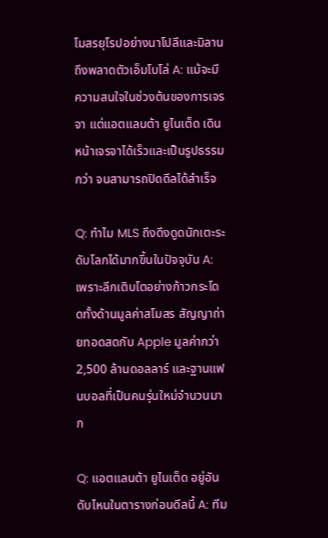โมสรยุโรปอย่างนาโปลีและมิลานถึงพลาดตัวเอ็มโบโล่ A: แม้จะมีความสนใจในช่วงต้นของการเจรจา แต่แอตแลนต้า ยูไนเต็ด เดินหน้าเจรจาได้เร็วและเป็นรูปธรรมกว่า จนสามารถปิดดีลได้สำเร็จ

Q: ทำไม MLS ถึงดึงดูดนักเตะระดับโลกได้มากขึ้นในปัจจุบัน A: เพราะลีกเติบโตอย่างก้าวกระโดดทั้งด้านมูลค่าสโมสร สัญญาถ่ายทอดสดกับ Apple มูลค่ากว่า 2,500 ล้านดอลลาร์ และฐานแฟนบอลที่เป็นคนรุ่นใหม่จำนวนมาก

Q: แอตแลนต้า ยูไนเต็ด อยู่อันดับไหนในตารางก่อนดีลนี้ A: ทีม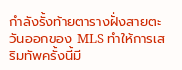กำลังรั้งท้ายตารางฝั่งสายตะวันออกของ MLS ทำให้การเสริมทัพครั้งนี้มี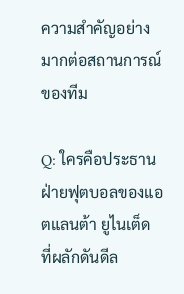ความสำคัญอย่างมากต่อสถานการณ์ของทีม

Q: ใครคือประธานฝ่ายฟุตบอลของแอตแลนต้า ยูไนเต็ด ที่ผลักดันดีล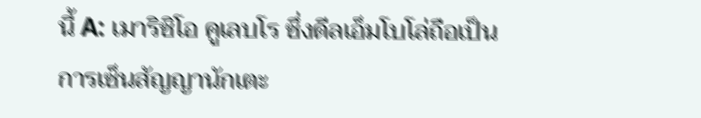นี้ A: เมาริซิโอ คูเลบโร ซึ่งดีลเอ็มโบโล่ถือเป็นการเซ็นสัญญานักเตะ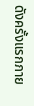ดังครั้งแรกภาย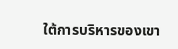ใต้การบริหารของเขา